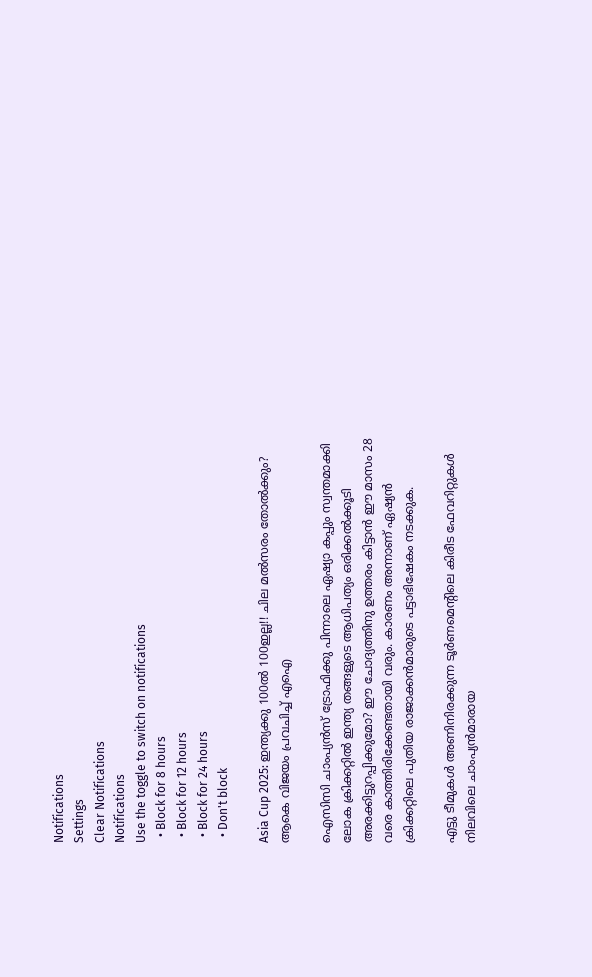Notifications
Settings
Clear Notifications
Notifications
Use the toggle to switch on notifications
  • Block for 8 hours
  • Block for 12 hours
  • Block for 24 hours
  • Don't block

Asia Cup 2025: ഇന്ത്യക്കു 100ല്‍ 100ഇല്ല!! ചില മല്‍സരം തോല്‍ക്കും? ആകെ വിജയം പ്രവചിച്ച് എഐ

ഐസിസി ചാംപ്യന്‍സ് ട്രോഫിക്കു പിന്നാലെ ഏഷ്യാ കപ്പും സ്വന്തമാക്കി ലോക ക്രിക്കറ്റില്‍ ഇന്ത്യ തങ്ങളുടെ ആധിപത്യം ഒരിക്കല്‍ക്കൂടി അരക്കിട്ടുറപ്പിക്കുമോ? ഈ ചോദ്യത്തിനു ഉത്തരം കിട്ടാന്‍ ഈ മാസം 28 വരെ കാത്തിരിക്കേണ്ടതായി വരും. കാരണം അന്നാണ് ഏഷ്യന്‍ ക്രിക്കറ്റിലെ പുതിയ രാജാക്കന്‍മാരുടെ പട്ടാഭിഷേകം നടക്കുക.

എട്ടു ടീമുകള്‍ അണിനിരക്കുന്ന ടൂര്‍ണമെന്റിലെ കിരീട ഫേവറിറ്റുകള്‍ നിലവിലെ ചാംപ്യന്‍മാരായ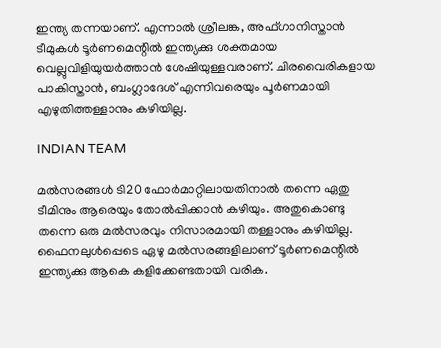ഇന്ത്യ തന്നയാണ്. എന്നാല്‍ ശ്രീലങ്ക, അഫ്ഗാനിസ്താന്‍ ടീമുകള്‍ ടൂര്‍ണമെന്റില്‍ ഇന്ത്യക്കു ശക്തമായ വെല്ലുവിളിയുയര്‍ത്താന്‍ ശേഷിയുള്ളവരാണ്. ചിരവൈരികളായ പാകിസ്താന്‍, ബംഗ്ലാദേശ് എന്നിവരെയും പൂര്‍ണമായി എഴുതിത്തള്ളാനും കഴിയില്ല.

INDIAN TEAM

മല്‍സരങ്ങള്‍ ടി20 ഫോര്‍മാറ്റിലായതിനാല്‍ തന്നെ ഏതു ടീമിനും ആരെയും തോല്‍പ്പിക്കാന്‍ കഴിയും. അതുകൊണ്ടു തന്നെ ഒരു മല്‍സരവും നിസാരമായി തള്ളാനും കഴിയില്ല. ഫൈനലുള്‍പ്പെടെ ഏഴു മല്‍സരങ്ങളിലാണ് ടൂര്‍ണമെന്റില്‍ ഇന്ത്യക്കു ആകെ കളിക്കേണ്ടതായി വരിക.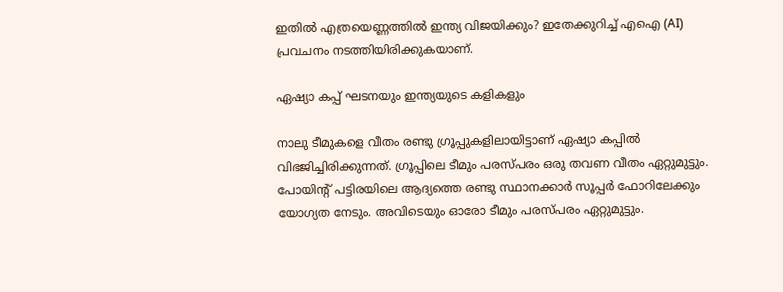ഇതില്‍ എത്രയെണ്ണത്തില്‍ ഇന്ത്യ വിജയിക്കും? ഇതേക്കുറിച്ച് എഐ (AI) പ്രവചനം നടത്തിയിരിക്കുകയാണ്.

ഏഷ്യാ കപ്പ് ഘടനയും ഇന്ത്യയുടെ കളികളും

നാലു ടീമുകളെ വീതം രണ്ടു ഗ്രൂപ്പുകളിലായിട്ടാണ് ഏഷ്യാ കപ്പില്‍ വിഭജിച്ചിരിക്കുന്നത്. ഗ്രൂപ്പിലെ ടീമും പരസ്പരം ഒരു തവണ വീതം ഏറ്റുമുട്ടും. പോയിന്റ് പട്ടിരയിലെ ആദ്യത്തെ രണ്ടു സ്ഥാനക്കാര്‍ സൂപ്പര്‍ ഫോറിലേക്കും യോഗ്യത നേടും. അവിടെയും ഓരോ ടീമും പരസ്പരം ഏറ്റുമുട്ടും.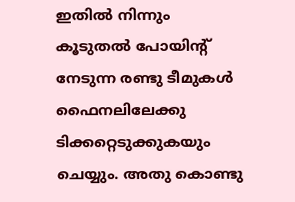ഇതില്‍ നിന്നും കൂടുതല്‍ പോയിന്റ് നേടുന്ന രണ്ടു ടീമുകള്‍ ഫൈനലിലേക്കു ടിക്കറ്റെടുക്കുകയും ചെയ്യും. അതു കൊണ്ടു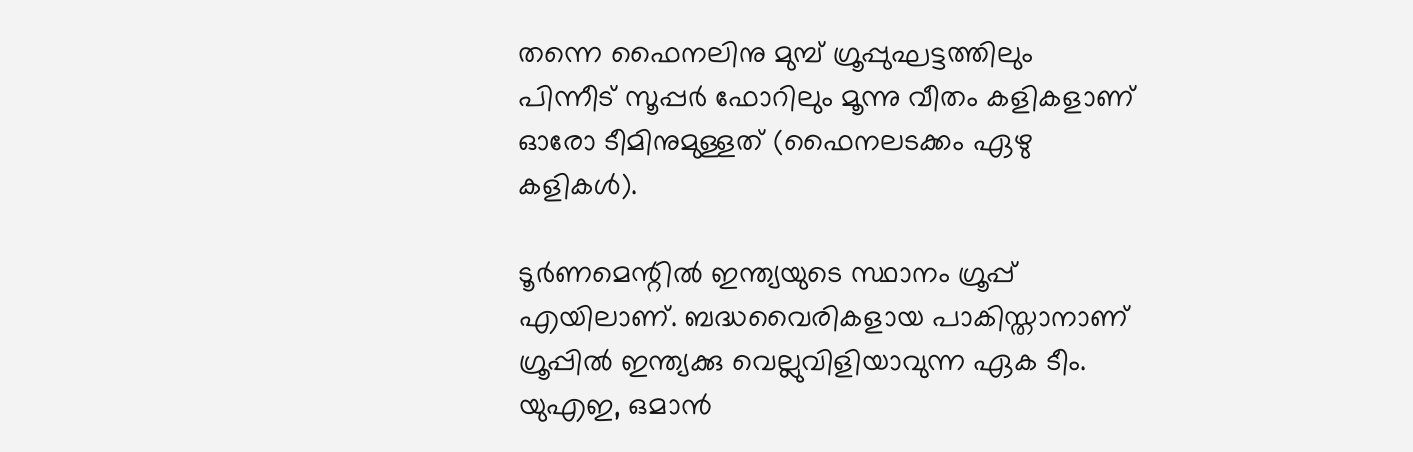തന്നെ ഫൈനലിനു മുമ്പ് ഗ്രൂപ്പുഘട്ടത്തിലും പിന്നീട് സൂപ്പര്‍ ഫോറിലും മൂന്നു വീതം കളികളാണ് ഓരോ ടീമിനുമുള്ളത് (ഫൈനലടക്കം ഏഴു കളികള്‍).

ടൂര്‍ണമെന്റില്‍ ഇന്ത്യയുടെ സ്ഥാനം ഗ്രൂപ്പ് എയിലാണ്. ബദ്ധവൈരികളായ പാകിസ്താനാണ് ഗ്രൂപ്പില്‍ ഇന്ത്യക്കു വെല്ലുവിളിയാവുന്ന ഏക ടീം. യുഎഇ, ഒമാന്‍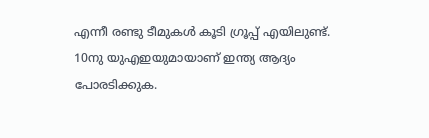എന്നീ രണ്ടു ടീമുകള്‍ കൂടി ഗ്രൂപ്പ് എയിലുണ്ട്. 10നു യുഎഇയുമായാണ് ഇന്ത്യ ആദ്യം പോരടിക്കുക.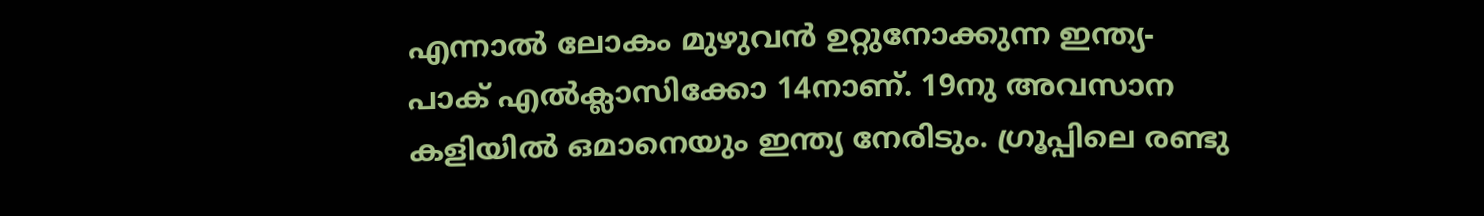എന്നാല്‍ ലോകം മുഴുവന്‍ ഉറ്റുനോക്കുന്ന ഇന്ത്യ- പാക് എല്‍ക്ലാസിക്കോ 14നാണ്. 19നു അവസാന കളിയില്‍ ഒമാനെയും ഇന്ത്യ നേരിടും. ഗ്രൂപ്പിലെ രണ്ടു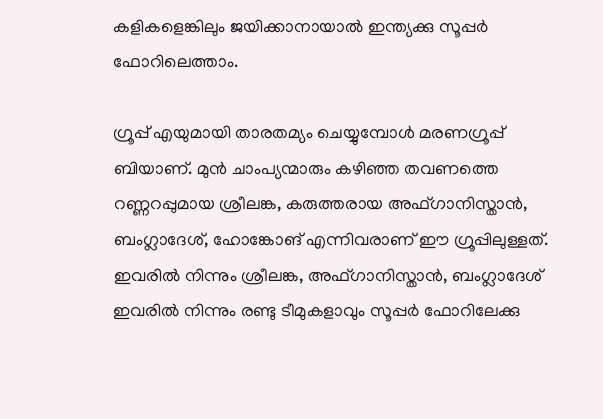കളികളെങ്കിലും ജയിക്കാനായാല്‍ ഇന്ത്യക്കു സൂപ്പര്‍ ഫോറിലെത്താം.

ഗ്രൂപ്പ് എയുമായി താരതമ്യം ചെയ്യുമ്പോള്‍ മരണഗ്രൂപ്പ് ബിയാണ്. മുന്‍ ചാംപ്യന്മാരും കഴിഞ്ഞ തവണത്തെ റണ്ണറപ്പുമായ ശ്രീലങ്ക, കരുത്തരായ അഫ്ഗാനിസ്താന്‍, ബംഗ്ലാദേശ്, ഹോങ്കോങ് എന്നിവരാണ് ഈ ഗ്രൂപ്പിലുള്ളത്. ഇവരില്‍ നിന്നും ശ്രീലങ്ക, അഫ്ഗാനിസ്താന്‍, ബംഗ്ലാദേശ് ഇവരില്‍ നിന്നും രണ്ടു ടീമുകളാവും സൂപ്പര്‍ ഫോറിലേക്കു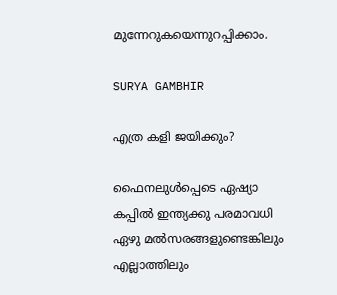മുന്നേറുകയെന്നുറപ്പിക്കാം.

SURYA GAMBHIR

എത്ര കളി ജയിക്കും?

ഫൈനലുള്‍പ്പെടെ ഏഷ്യാ കപ്പില്‍ ഇന്ത്യക്കു പരമാവധി ഏഴു മല്‍സരങ്ങളുണ്ടെങ്കിലും എല്ലാത്തിലും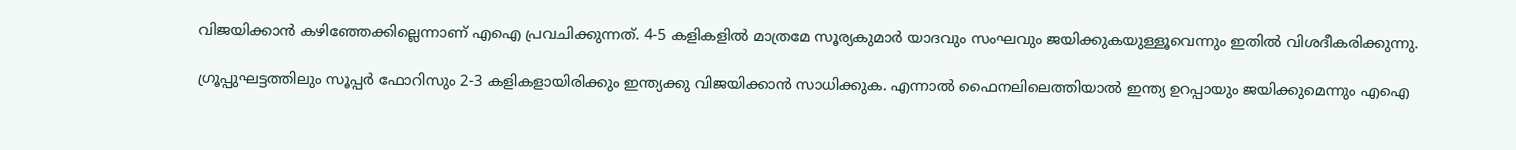വിജയിക്കാന്‍ കഴിഞ്ഞേക്കില്ലെന്നാണ് എഐ പ്രവചിക്കുന്നത്. 4-5 കളികളില്‍ മാത്രമേ സൂര്യകുമാര്‍ യാദവും സംഘവും ജയിക്കുകയുള്ളൂവെന്നും ഇതില്‍ വിശദീകരിക്കുന്നു.

ഗ്രൂപ്പുഘട്ടത്തിലും സൂപ്പര്‍ ഫോറിസും 2-3 കളികളായിരിക്കും ഇന്ത്യക്കു വിജയിക്കാന്‍ സാധിക്കുക. എന്നാല്‍ ഫൈനലിലെത്തിയാല്‍ ഇന്ത്യ ഉറപ്പായും ജയിക്കുമെന്നും എഐ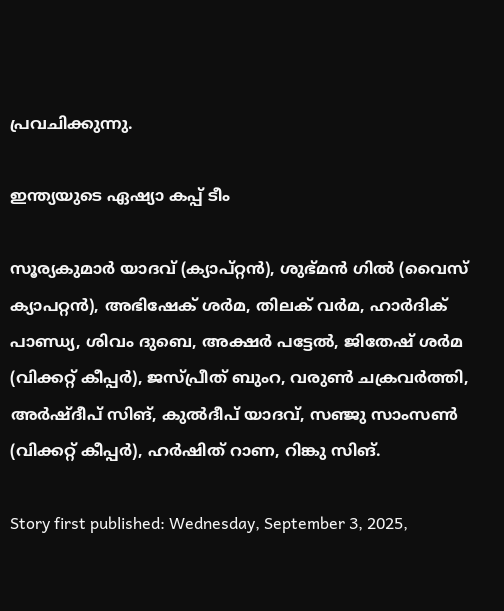പ്രവചിക്കുന്നു.

ഇന്ത്യയുടെ ഏഷ്യാ കപ്പ് ടീം

സൂര്യകുമാര്‍ യാദവ് (ക്യാപ്റ്റന്‍), ശുഭ്മന്‍ ഗില്‍ (വൈസ് ക്യാപറ്റന്‍), അഭിഷേക് ശര്‍മ, തിലക് വര്‍മ, ഹാര്‍ദിക് പാണ്ഡ്യ, ശിവം ദുബെ, അക്ഷര്‍ പട്ടേല്‍, ജിതേഷ് ശര്‍മ (വിക്കറ്റ് കീപ്പര്‍), ജസ്പ്രീത് ബുംറ, വരുണ്‍ ചക്രവര്‍ത്തി, അര്‍ഷ്ദീപ് സിങ്, കുല്‍ദീപ് യാദവ്, സഞ്ജു സാംസണ്‍ (വിക്കറ്റ് കീപ്പര്‍), ഹര്‍ഷിത് റാണ, റിങ്കു സിങ്.

Story first published: Wednesday, September 3, 2025,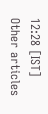12:28 [IST]
Other articles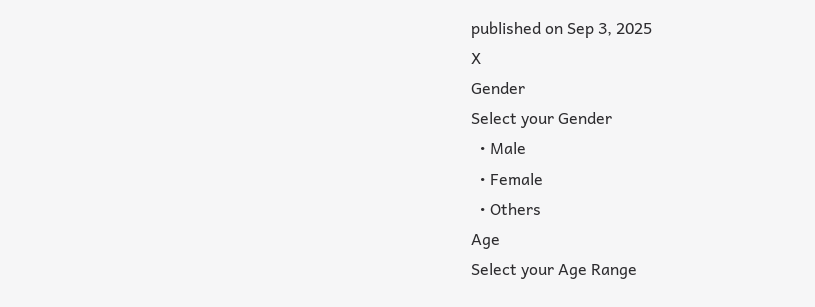published on Sep 3, 2025
X
Gender
Select your Gender
  • Male
  • Female
  • Others
Age
Select your Age Range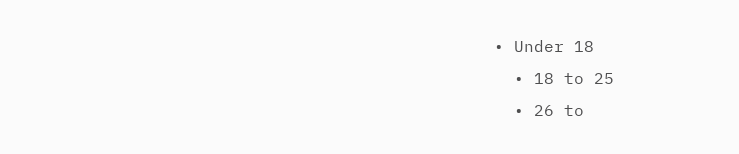• Under 18
  • 18 to 25
  • 26 to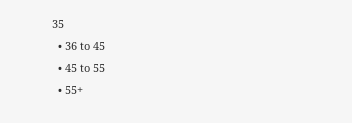35
  • 36 to 45
  • 45 to 55
  • 55+